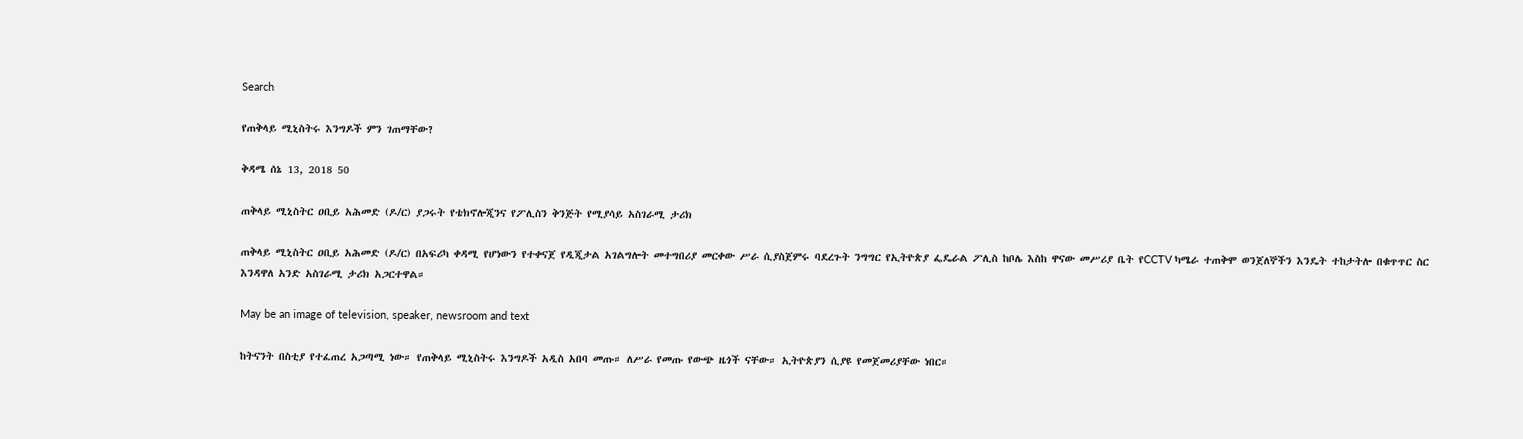Search

የጠቅላይ ሚኒስትሩ እንግዶች ምን ገጠማቸው?

ቅዳሜ ሰኔ 13, 2018 50

ጠቅላይ ሚኒስትር ዐቢይ አሕመድ (ዶ/ር) ያጋሩት የቴክኖሎጂንና የፖሊስን ቅንጅት የሚያሳይ አስገራሚ ታሪክ

ጠቅላይ ሚኒስትር ዐቢይ አሕመድ (ዶ/ር) በአፍሪካ ቀዳሚ የሆነውን የተቀናጀ የዲጂታል አገልግሎት መተግበሪያ መርቀው ሥራ ሲያስጀምሩ ባደረጉት ንግግር የኢትዮጵያ ፌዴራል ፖሊስ ከቦሌ እስከ ዋናው መሥሪያ ቤት የCCTV ካሜራ ተጠቅሞ ወንጀለኞችን እንዴት ተከታትሎ በቁጥጥር ስር እንዳዋለ አንድ አስገራሚ ታሪክ አጋርተዋል።

May be an image of television, speaker, newsroom and text

ከትናንት በስቲያ የተፈጠረ አጋጣሚ ነው። የጠቅላይ ሚኒስትሩ እንግዶች አዲስ አበባ መጡ። ለሥራ የመጡ የውጭ ዜጎች ናቸው። ኢትዮጵያን ሲያዩ የመጀመሪያቸው ነበር።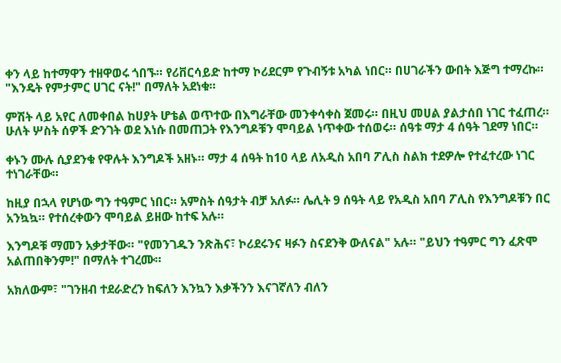ቀን ላይ ከተማዋን ተዘዋወሩ ጎበኙ። የሪቨርሳይድ ከተማ ኮሪደርም የጉብኝቱ አካል ነበር። በሀገራችን ውበት እጅግ ተማረኩ። "እንዴት የምታምር ሀገር ናት!" በማለት አደነቁ።

ምሽት ላይ አየር ለመቀበል ከሀያት ሆቴል ወጥተው በእግራቸው መንቀሳቀስ ጀመሩ። በዚህ መሀል ያልታሰበ ነገር ተፈጠረ። ሁለት ሦስት ሰዎች ድንገት ወደ እነሱ በመጠጋት የእንግዶቹን ሞባይል ነጥቀው ተሰወሩ። ሰዓቱ ማታ 4 ሰዓት ገደማ ነበር።

ቀኑን ሙሉ ሲያደንቁ የዋሉት እንግዶች አዘኑ። ማታ 4 ሰዓት ከ10 ላይ ለአዲስ አበባ ፖሊስ ስልክ ተደዎሎ የተፈተረው ነገር ተነገራቸው።

ከዚያ በኋላ የሆነው ግን ተዓምር ነበር። አምስት ሰዓታት ብቻ አለፉ። ሌሊት 9 ሰዓት ላይ የአዲስ አበባ ፖሊስ የእንግዶቹን በር አንኳኳ። የተሰረቀውን ሞባይል ይዘው ከተፍ አሉ።

እንግዶቹ ማመን አቃታቸው። "የመንገዱን ንጽሕና፣ ኮሪደሩንና ዛፉን ስናደንቅ ውለናል" አሉ። "ይህን ተዓምር ግን ፈጽሞ አልጠበቅንም!" በማለት ተገረሙ።

አክለውም፣ "ገንዘብ ተደራድረን ከፍለን እንኳን እቃችንን እናገኛለን ብለን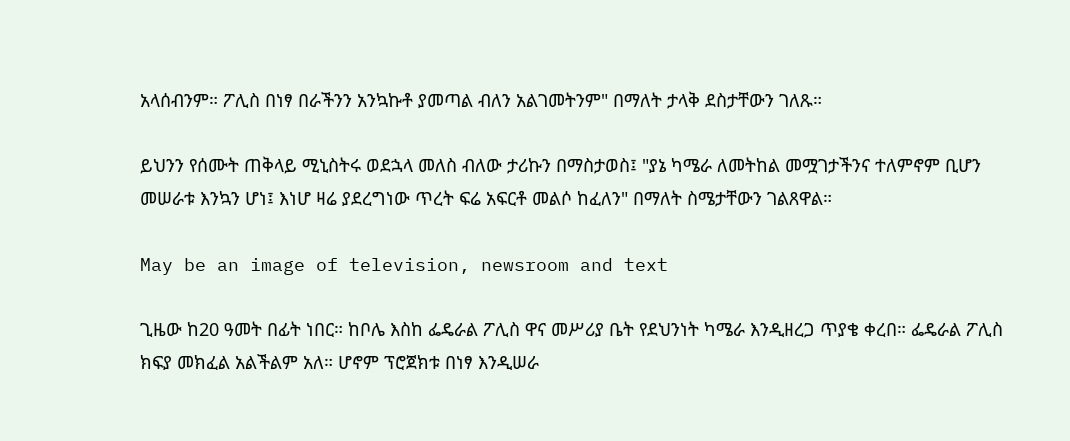አላሰብንም። ፖሊስ በነፃ በራችንን አንኳኩቶ ያመጣል ብለን አልገመትንም" በማለት ታላቅ ደስታቸውን ገለጹ።

ይህንን የሰሙት ጠቅላይ ሚኒስትሩ ወደኋላ መለስ ብለው ታሪኩን በማስታወስ፤ "ያኔ ካሜራ ለመትከል መሟገታችንና ተለምኖም ቢሆን መሠራቱ እንኳን ሆነ፤ እነሆ ዛሬ ያደረግነው ጥረት ፍሬ አፍርቶ መልሶ ከፈለን" በማለት ስሜታቸውን ገልጸዋል።

May be an image of television, newsroom and text

ጊዜው ከ20 ዓመት በፊት ነበር። ከቦሌ እስከ ፌዴራል ፖሊስ ዋና መሥሪያ ቤት የደህንነት ካሜራ እንዲዘረጋ ጥያቄ ቀረበ። ፌዴራል ፖሊስ ክፍያ መክፈል አልችልም አለ። ሆኖም ፕሮጀክቱ በነፃ እንዲሠራ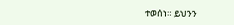ተወሰነ። ይህንን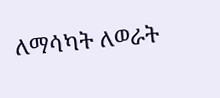ለማሳካት ለወራት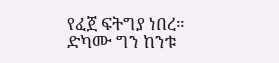የፈጀ ፍትግያ ነበረ። ድካሙ ግን ከንቱ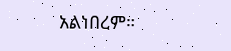አልነበረም።